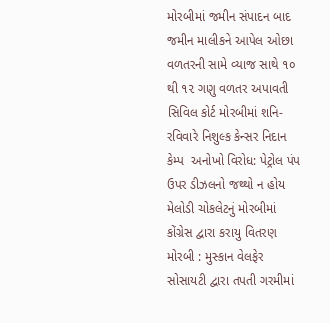મોરબીમાં જમીન સંપાદન બાદ જમીન માલીકને આપેલ ઓછા વળતરની સામે વ્યાજ સાથે ૧૦ થી ૧૨ ગણુ વળતર અપાવતી સિવિલ કોર્ટ મોરબીમાં શનિ-રવિવારે નિશુલ્ક કેન્સર નિદાન કેમ્પ  અનોખો વિરોધ: પેટ્રોલ પંપ ઉપર ડીઝલનો જથ્થો ન હોય મેલોડી ચોકલેટનું મોરબીમાં કોંગ્રેસ દ્વારા કરાયુ વિતરણ મોરબી : મુસ્કાન વેલફેર સોસાયટી દ્વારા તપતી ગરમીમાં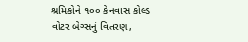શ્રમિકોને ૧૦૦ કેનવાસ કોલ્ડ વોટર બેગ્સનું વિતરણ,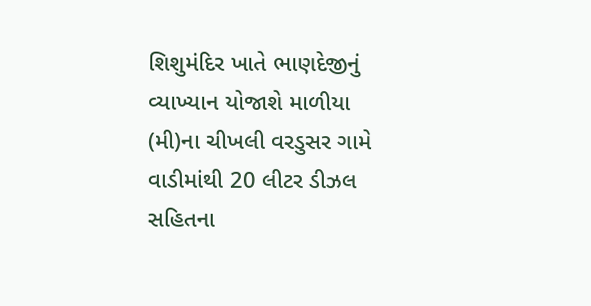શિશુમંદિર ખાતે ભાણદેજીનું વ્યાખ્યાન યોજાશે માળીયા (મી)ના ચીખલી વરડુસર ગામે વાડીમાંથી 20 લીટર ડીઝલ સહિતના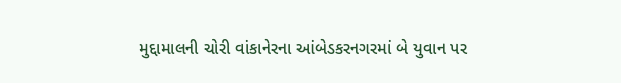મુદ્દામાલની ચોરી વાંકાનેરના આંબેડકરનગરમાં બે યુવાન પર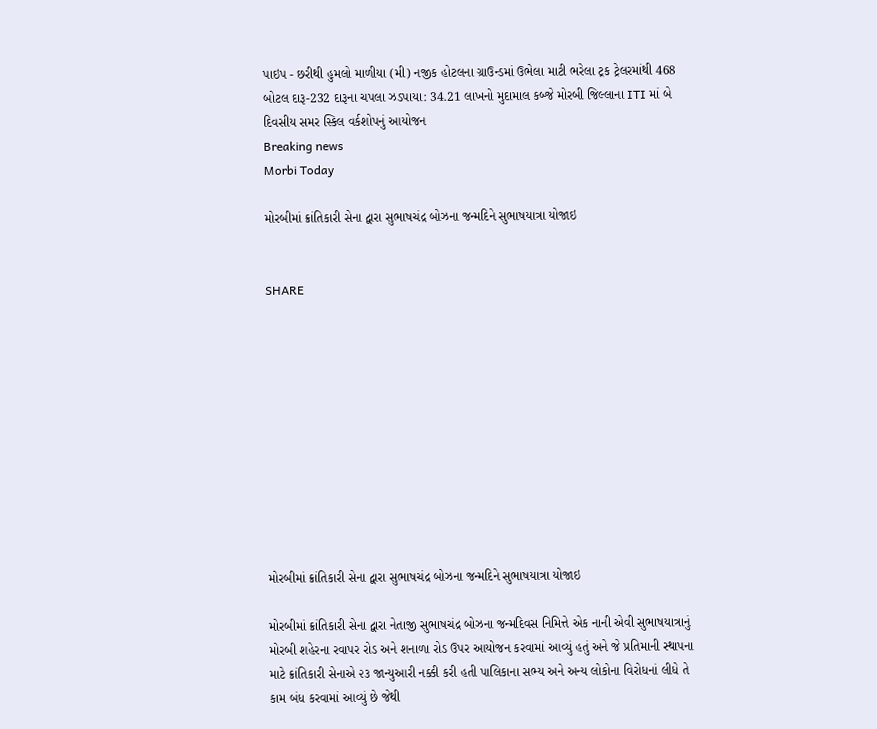પાઇપ - છરીથી હુમલો માળીયા (મી) નજીક હોટલના ગ્રાઉન્ડમાં ઉભેલા માટી ભરેલા ટ્રક ટ્રેલરમાંથી 468 બોટલ દારૂ-232 દારૂના ચપલા ઝડપાયા: 34.21 લાખનો મુદામાલ કબ્જે મોરબી જિલ્લાના ITI માં બે દિવસીય સમર સ્કિલ વર્કશોપનું આયોજન
Breaking news
Morbi Today

મોરબીમાં ક્રાંતિકારી સેના દ્વારા સુભાષચંદ્ર બોઝના જન્મદિને સુભાષયાત્રા યોજાઇ


SHARE











મોરબીમાં ક્રાંતિકારી સેના દ્વારા સુભાષચંદ્ર બોઝના જન્મદિને સુભાષયાત્રા યોજાઇ

મોરબીમાં ક્રાંતિકારી સેના દ્વારા નેતાજી સુભાષચંદ્ર બોઝના જન્મદિવસ નિમિત્તે એક નાની એવી સુભાષયાત્રાનું મોરબી શહેરના રવાપર રોડ અને શનાળા રોડ ઉપર આયોજન કરવામાં આવ્યું હતું અને જે પ્રતિમાની સ્થાપના માટે ક્રાંતિકારી સેનાએ ૨૩ જાન્યુઆરી નક્કી કરી હતી પાલિકાના સભ્ય અને અન્ય લોકોના વિરોધનાં લીધે તે કામ બંધ કરવામાં આવ્યું છે જેથી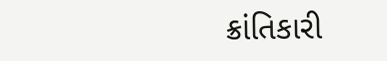ક્રાંતિકારી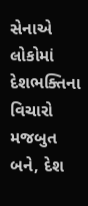સેનાએ લોકોમાં દેશભક્તિના વિચારો મજબુત બને, દેશ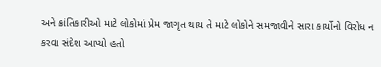અને ક્રાંતિકારીઓ માટે લોકોમાં પ્રેમ જાગૃત થાય તે માટે લોકોને સમજાવીને સારા કાર્યોનો વિરોધ ન કરવા સંદેશ આપ્યો હતો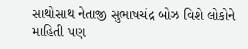સાથોસાથ નેતાજી સુભાષચંદ્ર બોઝ વિશે લોકોને માહિતી પણ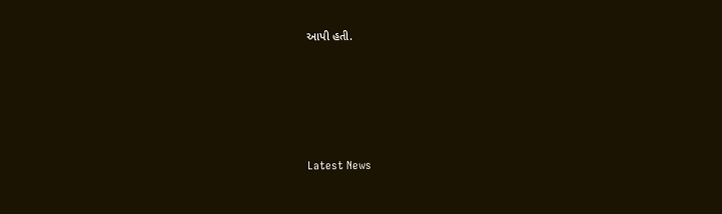આપી હતી.






Latest News